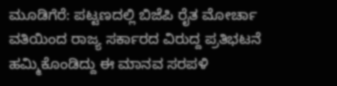ಮೂಡಿಗೆರೆ: ಪಟ್ಟಣದಲ್ಲಿ ಬಿಜೆಪಿ ರೈತ ಮೋರ್ಚಾ ವತಿಯಿಂದ ರಾಜ್ಯ ಸರ್ಕಾರದ ವಿರುದ್ದ ಪ್ರತಿಭಟನೆ ಹಮ್ಮಿಕೊಂಡಿದ್ದು ಈ ಮಾನವ ಸರಪಳಿ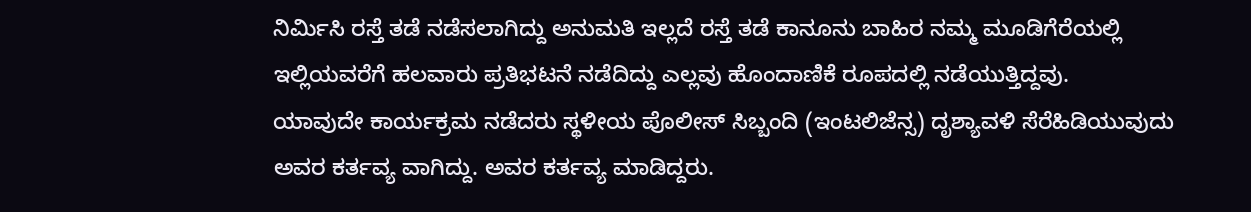ನಿರ್ಮಿಸಿ ರಸ್ತೆ ತಡೆ ನಡೆಸಲಾಗಿದ್ದು ಅನುಮತಿ ಇಲ್ಲದೆ ರಸ್ತೆ ತಡೆ ಕಾನೂನು ಬಾಹಿರ ನಮ್ಮ ಮೂಡಿಗೆರೆಯಲ್ಲಿ ಇಲ್ಲಿಯವರೆಗೆ ಹಲವಾರು ಪ್ರತಿಭಟನೆ ನಡೆದಿದ್ದು ಎಲ್ಲವು ಹೊಂದಾಣಿಕೆ ರೂಪದಲ್ಲಿ ನಡೆಯುತ್ತಿದ್ದವು.
ಯಾವುದೇ ಕಾರ್ಯಕ್ರಮ ನಡೆದರು ಸ್ಥಳೀಯ ಪೊಲೀಸ್ ಸಿಬ್ಬಂದಿ (ಇಂಟಲಿಜೆನ್ಸ) ದೃಶ್ಯಾವಳಿ ಸೆರೆಹಿಡಿಯುವುದು ಅವರ ಕರ್ತವ್ಯ ವಾಗಿದ್ದು. ಅವರ ಕರ್ತವ್ಯ ಮಾಡಿದ್ದರು.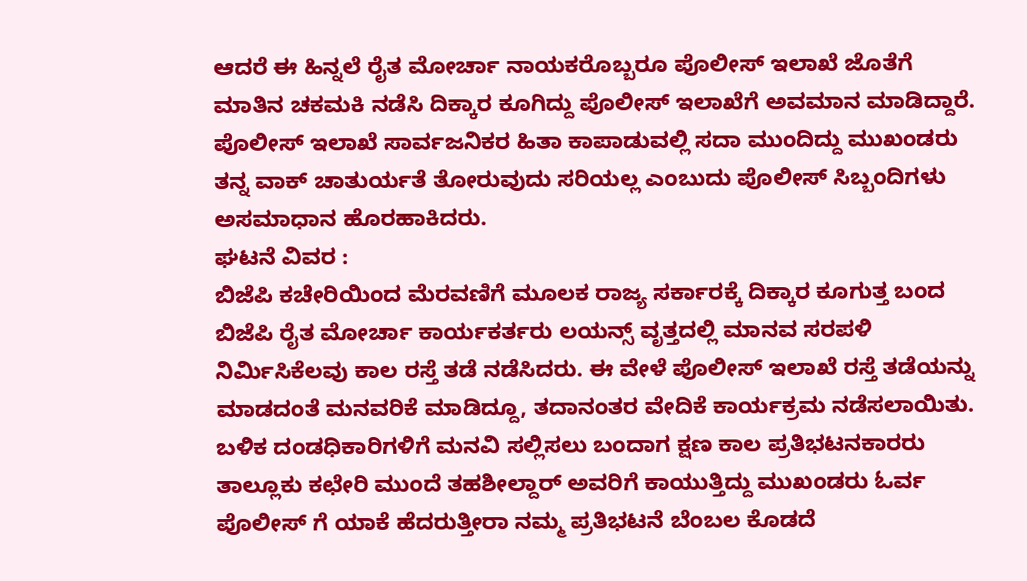ಆದರೆ ಈ ಹಿನ್ನಲೆ ರೈತ ಮೋರ್ಚಾ ನಾಯಕರೊಬ್ಬರೂ ಪೊಲೀಸ್ ಇಲಾಖೆ ಜೊತೆಗೆ ಮಾತಿನ ಚಕಮಕಿ ನಡೆಸಿ ದಿಕ್ಕಾರ ಕೂಗಿದ್ದು ಪೊಲೀಸ್ ಇಲಾಖೆಗೆ ಅವಮಾನ ಮಾಡಿದ್ದಾರೆ.
ಪೊಲೀಸ್ ಇಲಾಖೆ ಸಾರ್ವಜನಿಕರ ಹಿತಾ ಕಾಪಾಡುವಲ್ಲಿ ಸದಾ ಮುಂದಿದ್ದು ಮುಖಂಡರು ತನ್ನ ವಾಕ್ ಚಾತುರ್ಯತೆ ತೋರುವುದು ಸರಿಯಲ್ಲ ಎಂಬುದು ಪೊಲೀಸ್ ಸಿಬ್ಬಂದಿಗಳು ಅಸಮಾಧಾನ ಹೊರಹಾಕಿದರು.
ಘಟನೆ ವಿವರ :
ಬಿಜೆಪಿ ಕಚೇರಿಯಿಂದ ಮೆರವಣಿಗೆ ಮೂಲಕ ರಾಜ್ಯ ಸರ್ಕಾರಕ್ಕೆ ದಿಕ್ಕಾರ ಕೂಗುತ್ತ ಬಂದ ಬಿಜೆಪಿ ರೈತ ಮೋರ್ಚಾ ಕಾರ್ಯಕರ್ತರು ಲಯನ್ಸ್ ವೃತ್ತದಲ್ಲಿ ಮಾನವ ಸರಪಳಿ ನಿರ್ಮಿಸಿಕೆಲವು ಕಾಲ ರಸ್ತೆ ತಡೆ ನಡೆಸಿದರು. ಈ ವೇಳೆ ಪೊಲೀಸ್ ಇಲಾಖೆ ರಸ್ತೆ ತಡೆಯನ್ನು ಮಾಡದಂತೆ ಮನವರಿಕೆ ಮಾಡಿದ್ದೂ, ತದಾನಂತರ ವೇದಿಕೆ ಕಾರ್ಯಕ್ರಮ ನಡೆಸಲಾಯಿತು. ಬಳಿಕ ದಂಡಧಿಕಾರಿಗಳಿಗೆ ಮನವಿ ಸಲ್ಲಿಸಲು ಬಂದಾಗ ಕ್ಷಣ ಕಾಲ ಪ್ರತಿಭಟನಕಾರರು ತಾಲ್ಲೂಕು ಕಛೇರಿ ಮುಂದೆ ತಹಶೀಲ್ದಾರ್ ಅವರಿಗೆ ಕಾಯುತ್ತಿದ್ದು ಮುಖಂಡರು ಓರ್ವ ಪೊಲೀಸ್ ಗೆ ಯಾಕೆ ಹೆದರುತ್ತೀರಾ ನಮ್ಮ ಪ್ರತಿಭಟನೆ ಬೆಂಬಲ ಕೊಡದೆ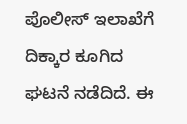ಪೊಲೀಸ್ ಇಲಾಖೆಗೆ ದಿಕ್ಕಾರ ಕೂಗಿದ ಘಟನೆ ನಡೆದಿದೆ. ಈ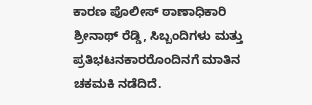ಕಾರಣ ಪೊಲೀಸ್ ಠಾಣಾಧಿಕಾರಿ ಶ್ರೀನಾಥ್ ರೆಡ್ಡಿ, ಸಿಬ್ಬಂದಿಗಳು ಮತ್ತು ಪ್ರತಿಭಟನಕಾರರೊಂದಿನಗೆ ಮಾತಿನ ಚಕಮಕಿ ನಡೆದಿದೆ.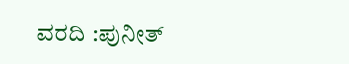ವರದಿ :ಪುನೀತ್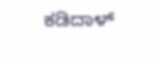ಕಡಿದಾಳ್